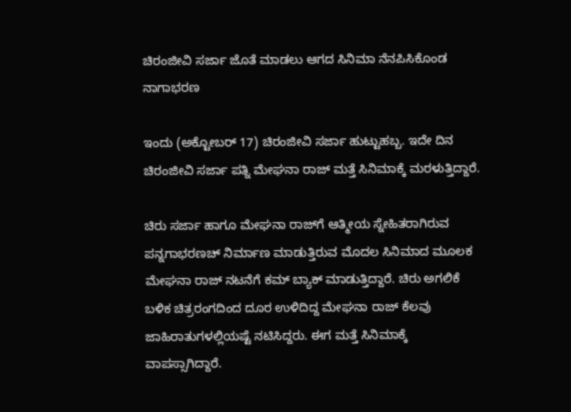ಚಿರಂಜೀವಿ ಸರ್ಜಾ ಜೊತೆ ಮಾಡಲು ಆಗದ ಸಿನಿಮಾ ನೆನಪಿಸಿಕೊಂಡ ನಾಗಾಭರಣ

ಇಂದು (ಅಕ್ಟೋಬರ್ 17) ಚಿರಂಜೀವಿ ಸರ್ಜಾ ಹುಟ್ಟುಹಬ್ಬ. ಇದೇ ದಿನ ಚಿರಂಜೀವಿ ಸರ್ಜಾ ಪತ್ನಿ ಮೇಘನಾ ರಾಜ್ ಮತ್ತೆ ಸಿನಿಮಾಕ್ಕೆ ಮರಳುತ್ತಿದ್ದಾರೆ.

ಚಿರು ಸರ್ಜಾ ಹಾಗೂ ಮೇಘನಾ ರಾಜ್‌ಗೆ ಆತ್ಮೀಯ ಸ್ನೇಹಿತರಾಗಿರುವ ಪನ್ನಗಾಭರಣಚ್ ನಿರ್ಮಾಣ ಮಾಡುತ್ತಿರುವ ಮೊದಲ ಸಿನಿಮಾದ ಮೂಲಕ ಮೇಘನಾ ರಾಜ್ ನಟನೆಗೆ ಕಮ್‌ ಬ್ಯಾಕ್ ಮಾಡುತ್ತಿದ್ದಾರೆ. ಚಿರು ಅಗಲಿಕೆ ಬಳಿಕ ಚಿತ್ರರಂಗದಿಂದ ದೂರ ಉಳಿದಿದ್ದ ಮೇಘನಾ ರಾಜ್ ಕೆಲವು ಜಾಹಿರಾತುಗಳಲ್ಲಿಯಷ್ಟೆ ನಟಿಸಿದ್ದರು. ಈಗ ಮತ್ತೆ ಸಿನಿಮಾಕ್ಕೆ ವಾಪಸ್ಸಾಗಿದ್ದಾರೆ.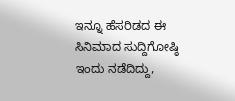ಇನ್ನೂ ಹೆಸರಿಡದ ಈ ಸಿನಿಮಾದ ಸುದ್ದಿಗೋಷ್ಠಿ ಇಂದು ನಡೆದಿದ್ದು,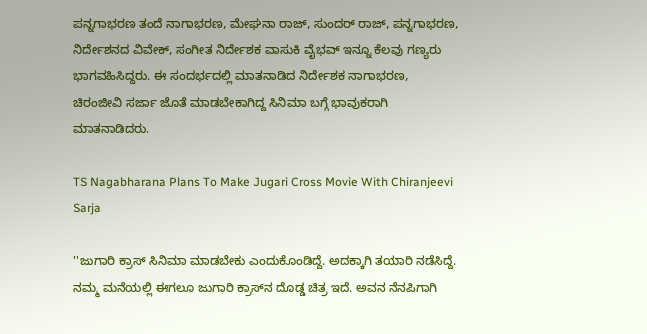ಪನ್ನಗಾಭರಣ ತಂದೆ ನಾಗಾಭರಣ, ಮೇಘನಾ ರಾಜ್, ಸುಂದರ್‌ ರಾಜ್, ಪನ್ನಗಾಭರಣ, ನಿರ್ದೇಶನದ ವಿವೇಕ್, ಸಂಗೀತ ನಿರ್ದೇಶಕ ವಾಸುಕಿ ವೈಭವ್ ಇನ್ನೂ ಕೆಲವು ಗಣ್ಯರು ಭಾಗವಹಿಸಿದ್ದರು. ಈ ಸಂದರ್ಭದಲ್ಲಿ ಮಾತನಾಡಿದ ನಿರ್ದೇಶಕ ನಾಗಾಭರಣ, ಚಿರಂಜೀವಿ ಸರ್ಜಾ ಜೊತೆ ಮಾಡಬೇಕಾಗಿದ್ದ ಸಿನಿಮಾ ಬಗ್ಗೆ ಭಾವುಕರಾಗಿ ಮಾತನಾಡಿದರು.

TS Nagabharana Plans To Make Jugari Cross Movie With Chiranjeevi Sarja

''ಜುಗಾರಿ ಕ್ರಾಸ್ ಸಿನಿಮಾ ಮಾಡಬೇಕು ಎಂದುಕೊಂಡಿದ್ದೆ. ಅದಕ್ಕಾಗಿ ತಯಾರಿ ನಡೆಸಿದ್ದೆ. ನಮ್ಮ ಮನೆಯಲ್ಲಿ ಈಗಲೂ ಜುಗಾರಿ ಕ್ರಾಸ್‌ನ ದೊಡ್ಡ ಚಿತ್ರ ಇದೆ. ಅವನ ನೆನಪಿಗಾಗಿ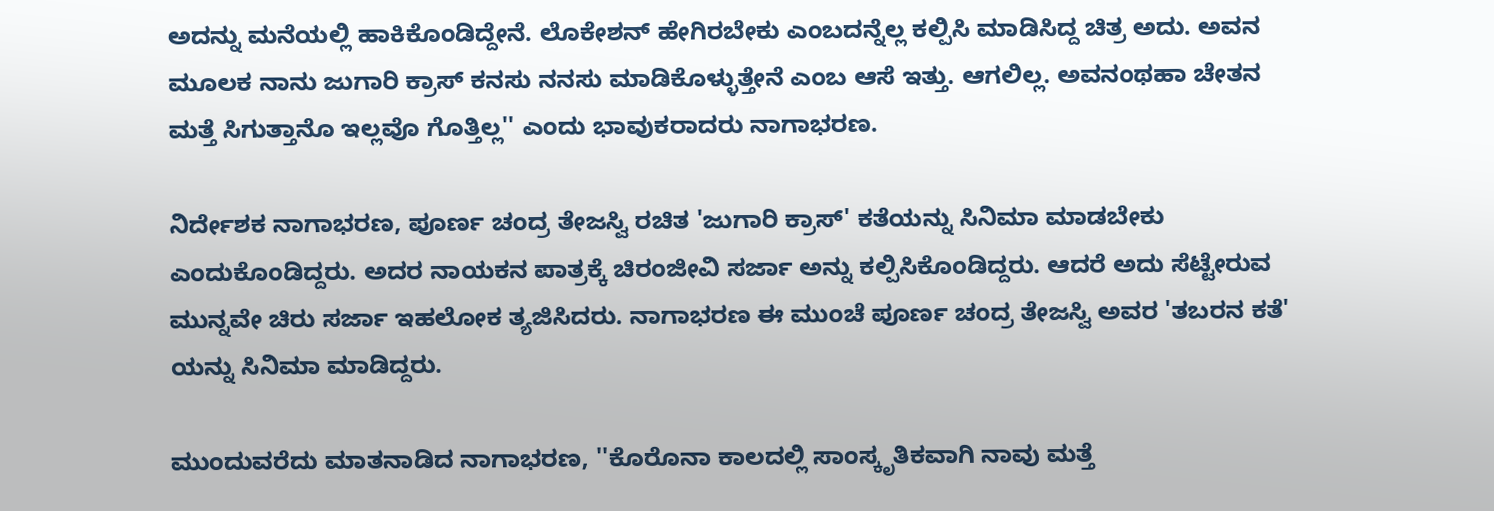ಅದನ್ನು ಮನೆಯಲ್ಲಿ ಹಾಕಿಕೊಂಡಿದ್ದೇನೆ. ಲೊಕೇಶನ್ ಹೇಗಿರಬೇಕು ಎಂಬದನ್ನೆಲ್ಲ ಕಲ್ಪಿಸಿ ಮಾಡಿಸಿದ್ದ ಚಿತ್ರ ಅದು. ಅವನ ಮೂಲಕ ನಾನು ಜುಗಾರಿ ಕ್ರಾಸ್ ಕನಸು ನನಸು ಮಾಡಿಕೊಳ್ಳುತ್ತೇನೆ ಎಂಬ ಆಸೆ ಇತ್ತು. ಆಗಲಿಲ್ಲ. ಅವನಂಥಹಾ ಚೇತನ ಮತ್ತೆ ಸಿಗುತ್ತಾನೊ ಇಲ್ಲವೊ ಗೊತ್ತಿಲ್ಲ'' ಎಂದು ಭಾವುಕರಾದರು ನಾಗಾಭರಣ.

ನಿರ್ದೇಶಕ ನಾಗಾಭರಣ, ಪೂರ್ಣ ಚಂದ್ರ ತೇಜಸ್ವಿ ರಚಿತ 'ಜುಗಾರಿ ಕ್ರಾಸ್' ಕತೆಯನ್ನು ಸಿನಿಮಾ ಮಾಡಬೇಕು ಎಂದುಕೊಂಡಿದ್ದರು. ಅದರ ನಾಯಕನ ಪಾತ್ರಕ್ಕೆ ಚಿರಂಜೀವಿ ಸರ್ಜಾ ಅನ್ನು ಕಲ್ಪಿಸಿಕೊಂಡಿದ್ದರು. ಆದರೆ ಅದು ಸೆಟ್ಟೇರುವ ಮುನ್ನವೇ ಚಿರು ಸರ್ಜಾ ಇಹಲೋಕ ತ್ಯಜಿಸಿದರು. ನಾಗಾಭರಣ ಈ ಮುಂಚೆ ಪೂರ್ಣ ಚಂದ್ರ ತೇಜಸ್ವಿ ಅವರ 'ತಬರನ ಕತೆ' ಯನ್ನು ಸಿನಿಮಾ ಮಾಡಿದ್ದರು.

ಮುಂದುವರೆದು ಮಾತನಾಡಿದ ನಾಗಾಭರಣ, ''ಕೊರೊನಾ ಕಾಲದಲ್ಲಿ ಸಾಂಸ್ಕೃತಿಕವಾಗಿ ನಾವು ಮತ್ತೆ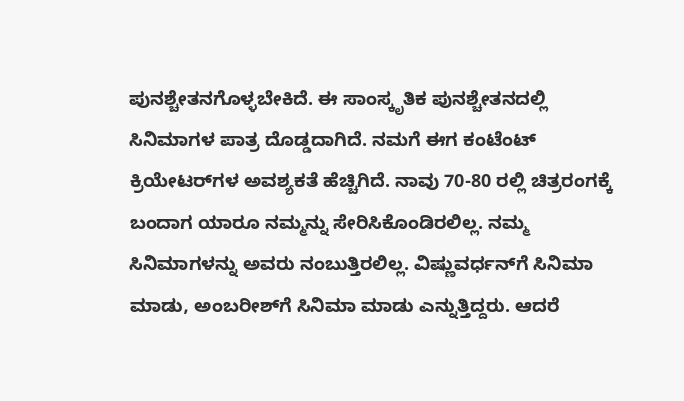ಪುನಶ್ಚೇತನಗೊಳ್ಳಬೇಕಿದೆ. ಈ ಸಾಂಸ್ಕೃತಿಕ ಪುನಶ್ಚೇತನದಲ್ಲಿ ಸಿನಿಮಾಗಳ ಪಾತ್ರ ದೊಡ್ಡದಾಗಿದೆ. ನಮಗೆ ಈಗ ಕಂಟೆಂಟ್ ಕ್ರಿಯೇಟರ್‌ಗಳ ಅವಶ್ಯಕತೆ ಹೆಚ್ಚಿಗಿದೆ. ನಾವು 70-80 ರಲ್ಲಿ ಚಿತ್ರರಂಗಕ್ಕೆ ಬಂದಾಗ ಯಾರೂ ನಮ್ಮನ್ನು ಸೇರಿಸಿಕೊಂಡಿರಲಿಲ್ಲ. ನಮ್ಮ ಸಿನಿಮಾಗಳನ್ನು ಅವರು ನಂಬುತ್ತಿರಲಿಲ್ಲ. ವಿಷ್ಣುವರ್ಧನ್‌ಗೆ ಸಿನಿಮಾ ಮಾಡು, ಅಂಬರೀಶ್‌ಗೆ ಸಿನಿಮಾ ಮಾಡು ಎನ್ನುತ್ತಿದ್ದರು. ಆದರೆ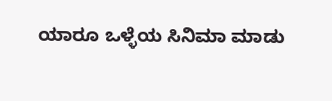ಯಾರೂ ಒಳ್ಳೆಯ ಸಿನಿಮಾ ಮಾಡು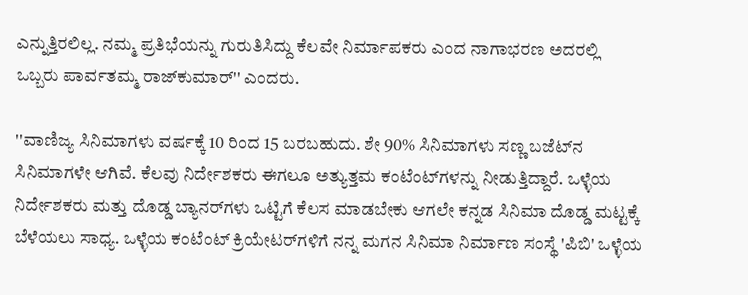ಎನ್ನುತ್ತಿರಲಿಲ್ಲ. ನಮ್ಮ ಪ್ರತಿಭೆಯನ್ನು ಗುರುತಿಸಿದ್ದು ಕೆಲವೇ ನಿರ್ಮಾಪಕರು ಎಂದ ನಾಗಾಭರಣ ಅದರಲ್ಲಿ ಒಬ್ಬರು ಪಾರ್ವತಮ್ಮ ರಾಜ್‌ಕುಮಾರ್'' ಎಂದರು.

''ವಾಣಿಜ್ಯ ಸಿನಿಮಾಗಳು ವರ್ಷಕ್ಕೆ 10 ರಿಂದ 15 ಬರಬಹುದು. ಶೇ 90% ಸಿನಿಮಾಗಳು ಸಣ್ಣ ಬಜೆಟ್‌ನ ಸಿನಿಮಾಗಳೇ ಆಗಿವೆ. ಕೆಲವು ನಿರ್ದೇಶಕರು ಈಗಲೂ ಅತ್ಯುತ್ತಮ ಕಂಟೆಂಟ್‌ಗಳನ್ನು ನೀಡುತ್ತಿದ್ದಾರೆ. ಒಳ್ಳೆಯ ನಿರ್ದೇಶಕರು ಮತ್ತು ದೊಡ್ಡ ಬ್ಯಾನರ್‌ಗಳು ಒಟ್ಟಿಗೆ ಕೆಲಸ ಮಾಡಬೇಕು ಆಗಲೇ ಕನ್ನಡ ಸಿನಿಮಾ ದೊಡ್ಡ ಮಟ್ಟಕ್ಕೆ ಬೆಳೆಯಲು ಸಾಧ್ಯ. ಒಳ್ಳೆಯ ಕಂಟೆಂಟ್ ಕ್ರಿಯೇಟರ್‌ಗಳಿಗೆ ನನ್ನ ಮಗನ ಸಿನಿಮಾ ನಿರ್ಮಾಣ ಸಂಸ್ಥೆ 'ಪಿಬಿ' ಒಳ್ಳೆಯ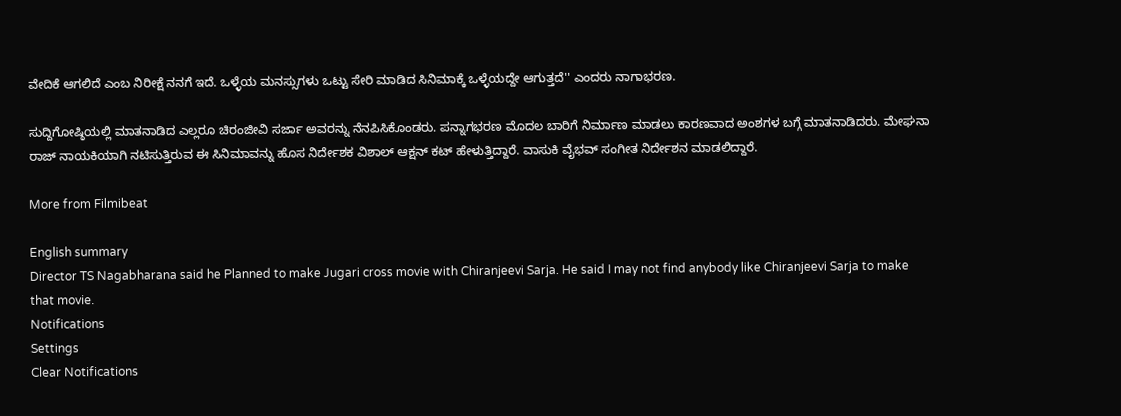ವೇದಿಕೆ ಆಗಲಿದೆ ಎಂಬ ನಿರೀಕ್ಷೆ ನನಗೆ ಇದೆ. ಒಳ್ಳೆಯ ಮನಸ್ಸುಗಳು ಒಟ್ಟು ಸೇರಿ ಮಾಡಿದ ಸಿನಿಮಾಕ್ಕೆ ಒಳ್ಳೆಯದ್ದೇ ಆಗುತ್ತದೆ'' ಎಂದರು ನಾಗಾಭರಣ.

ಸುದ್ದಿಗೋಷ್ಠಿಯಲ್ಲಿ ಮಾತನಾಡಿದ ಎಲ್ಲರೂ ಚಿರಂಜೀವಿ ಸರ್ಜಾ ಅವರನ್ನು ನೆನಪಿಸಿಕೊಂಡರು. ಪನ್ನಾಗಭರಣ ಮೊದಲ ಬಾರಿಗೆ ನಿರ್ಮಾಣ ಮಾಡಲು ಕಾರಣವಾದ ಅಂಶಗಳ ಬಗ್ಗೆ ಮಾತನಾಡಿದರು. ಮೇಘನಾ ರಾಜ್ ನಾಯಕಿಯಾಗಿ ನಟಿಸುತ್ತಿರುವ ಈ ಸಿನಿಮಾವನ್ನು ಹೊಸ ನಿರ್ದೇಶಕ ವಿಶಾಲ್ ಆಕ್ಷನ್ ಕಟ್ ಹೇಳುತ್ತಿದ್ದಾರೆ. ವಾಸುಕಿ ವೈಭವ್ ಸಂಗೀತ ನಿರ್ದೇಶನ ಮಾಡಲಿದ್ದಾರೆ.

More from Filmibeat

English summary
Director TS Nagabharana said he Planned to make Jugari cross movie with Chiranjeevi Sarja. He said I may not find anybody like Chiranjeevi Sarja to make that movie.
Notifications
Settings
Clear Notifications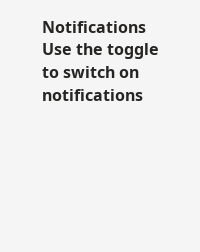Notifications
Use the toggle to switch on notifications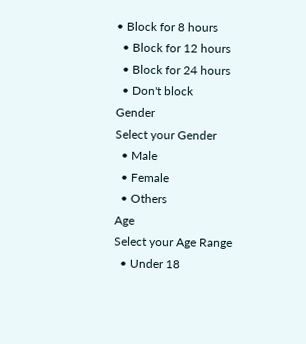• Block for 8 hours
  • Block for 12 hours
  • Block for 24 hours
  • Don't block
Gender
Select your Gender
  • Male
  • Female
  • Others
Age
Select your Age Range
  • Under 18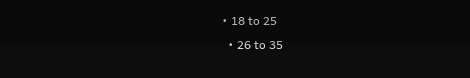• 18 to 25
  • 26 to 35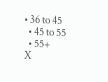• 36 to 45
  • 45 to 55
  • 55+
X